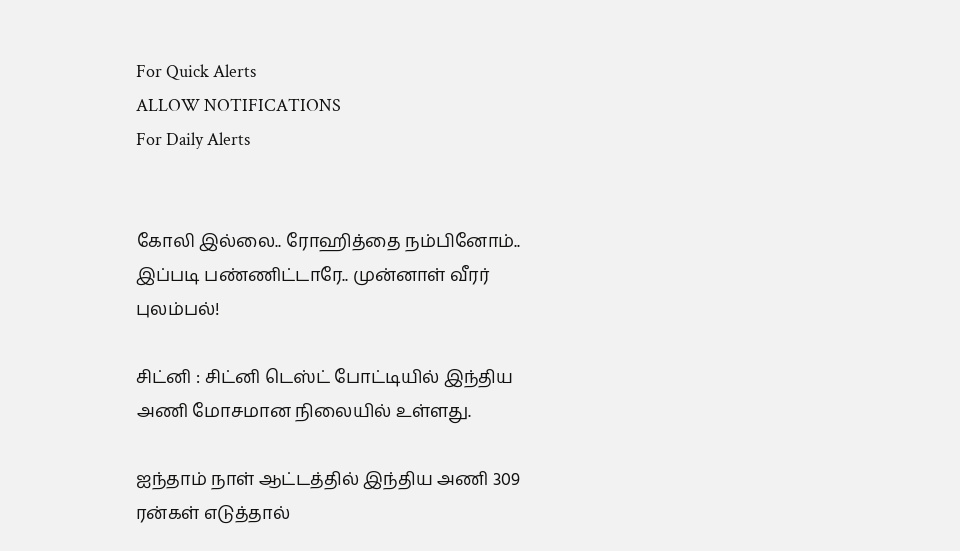For Quick Alerts
ALLOW NOTIFICATIONS
For Daily Alerts


கோலி இல்லை.. ரோஹித்தை நம்பினோம்.. இப்படி பண்ணிட்டாரே.. முன்னாள் வீரர் புலம்பல்!

சிட்னி : சிட்னி டெஸ்ட் போட்டியில் இந்திய அணி மோசமான நிலையில் உள்ளது.

ஐந்தாம் நாள் ஆட்டத்தில் இந்திய அணி 309 ரன்கள் எடுத்தால்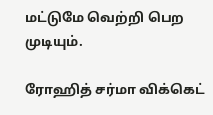மட்டுமே வெற்றி பெற முடியும்.

ரோஹித் சர்மா விக்கெட்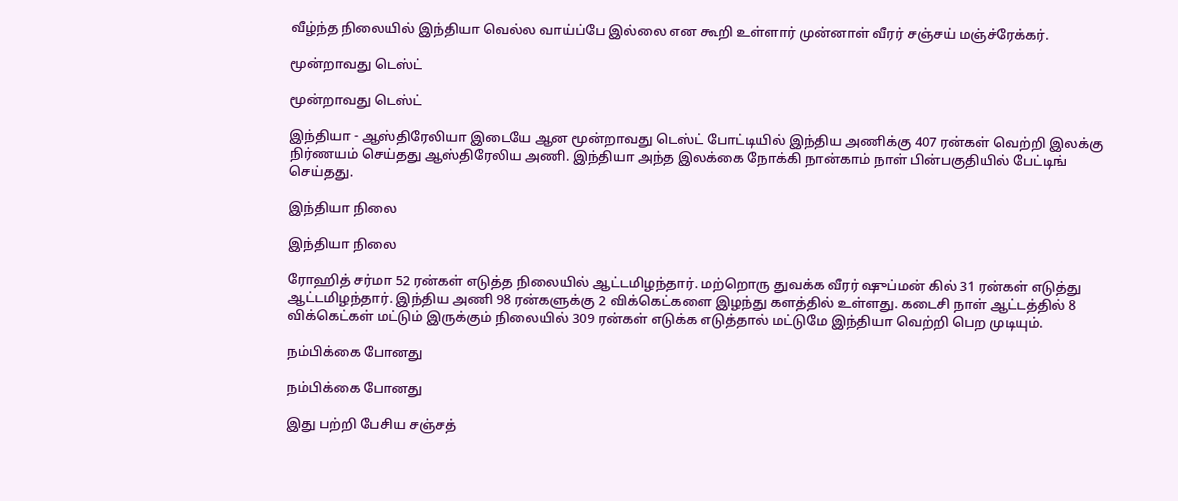வீழ்ந்த நிலையில் இந்தியா வெல்ல வாய்ப்பே இல்லை என கூறி உள்ளார் முன்னாள் வீரர் சஞ்சய் மஞ்ச்ரேக்கர்.

மூன்றாவது டெஸ்ட்

மூன்றாவது டெஸ்ட்

இந்தியா - ஆஸ்திரேலியா இடையே ஆன மூன்றாவது டெஸ்ட் போட்டியில் இந்திய அணிக்கு 407 ரன்கள் வெற்றி இலக்கு நிர்ணயம் செய்தது ஆஸ்திரேலிய அணி. இந்தியா அந்த இலக்கை நோக்கி நான்காம் நாள் பின்பகுதியில் பேட்டிங் செய்தது.

இந்தியா நிலை

இந்தியா நிலை

ரோஹித் சர்மா 52 ரன்கள் எடுத்த நிலையில் ஆட்டமிழந்தார். மற்றொரு துவக்க வீரர் ஷுப்மன் கில் 31 ரன்கள் எடுத்து ஆட்டமிழந்தார். இந்திய அணி 98 ரன்களுக்கு 2 விக்கெட்களை இழந்து களத்தில் உள்ளது. கடைசி நாள் ஆட்டத்தில் 8 விக்கெட்கள் மட்டும் இருக்கும் நிலையில் 309 ரன்கள் எடுக்க எடுத்தால் மட்டுமே இந்தியா வெற்றி பெற முடியும்.

நம்பிக்கை போனது

நம்பிக்கை போனது

இது பற்றி பேசிய சஞ்சத்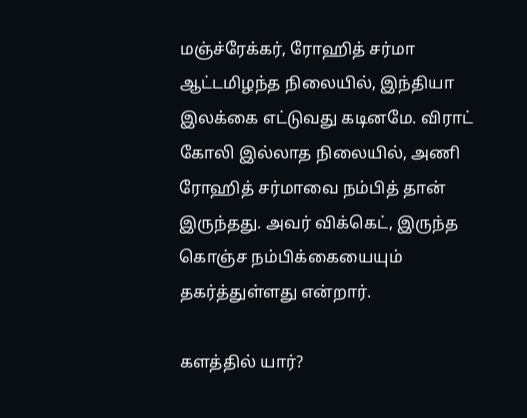மஞ்ச்ரேக்கர், ரோஹித் சர்மா ஆட்டமிழந்த நிலையில், இந்தியா இலக்கை எட்டுவது கடினமே. விராட் கோலி இல்லாத நிலையில், அணி ரோஹித் சர்மாவை நம்பித் தான் இருந்தது. அவர் விக்கெட், இருந்த கொஞ்ச நம்பிக்கையையும் தகர்த்துள்ளது என்றார்.

களத்தில் யார்?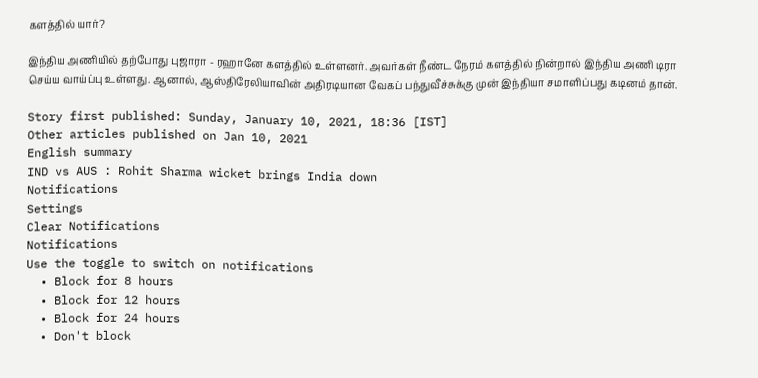களத்தில் யார்?

இந்திய அணியில் தற்போது புஜாரா - ரஹானே களத்தில் உள்ளனர். அவர்கள் நீண்ட நேரம் களத்தில் நின்றால் இந்திய அணி டிரா செய்ய வாய்ப்பு உள்ளது. ஆனால், ஆஸ்திரேலியாவின் அதிரடியான வேகப் பந்துவீச்சுக்கு முன் இந்தியா சமாளிப்பது கடினம் தான்.

Story first published: Sunday, January 10, 2021, 18:36 [IST]
Other articles published on Jan 10, 2021
English summary
IND vs AUS : Rohit Sharma wicket brings India down
Notifications
Settings
Clear Notifications
Notifications
Use the toggle to switch on notifications
  • Block for 8 hours
  • Block for 12 hours
  • Block for 24 hours
  • Don't block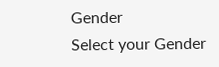Gender
Select your Gender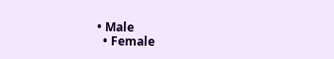• Male
  • Female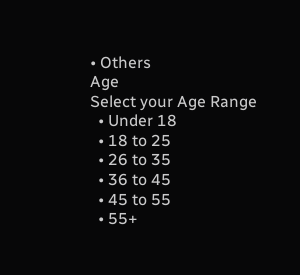• Others
Age
Select your Age Range
  • Under 18
  • 18 to 25
  • 26 to 35
  • 36 to 45
  • 45 to 55
  • 55+